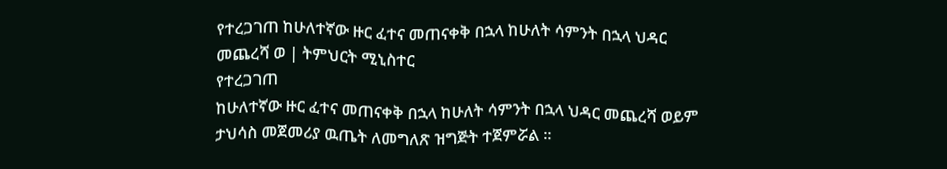የተረጋገጠ ከሁለተኛው ዙር ፈተና መጠናቀቅ በኋላ ከሁለት ሳምንት በኋላ ህዳር መጨረሻ ወ | ትምህርት ሚኒስተር
የተረጋገጠ
ከሁለተኛው ዙር ፈተና መጠናቀቅ በኋላ ከሁለት ሳምንት በኋላ ህዳር መጨረሻ ወይም ታህሳስ መጀመሪያ ዉጤት ለመግለጽ ዝግጅት ተጀምሯል ።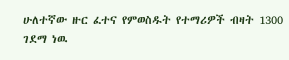ሁለተኛው ዙር ፈተና የምወስዱት የተማሪዎች ብዛት 1300 ገደማ ነዉ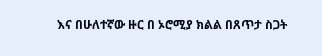እና በሁለተኛው ዙር በ ኦሮሚያ ክልል በጸጥታ ስጋት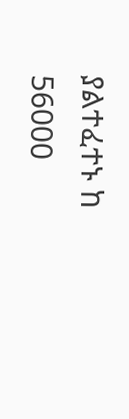ያልተፈተኑ ከ 56000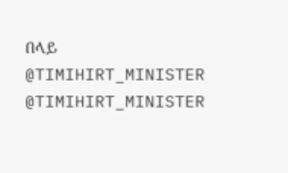በላይ
@TIMIHIRT_MINISTER
@TIMIHIRT_MINISTER